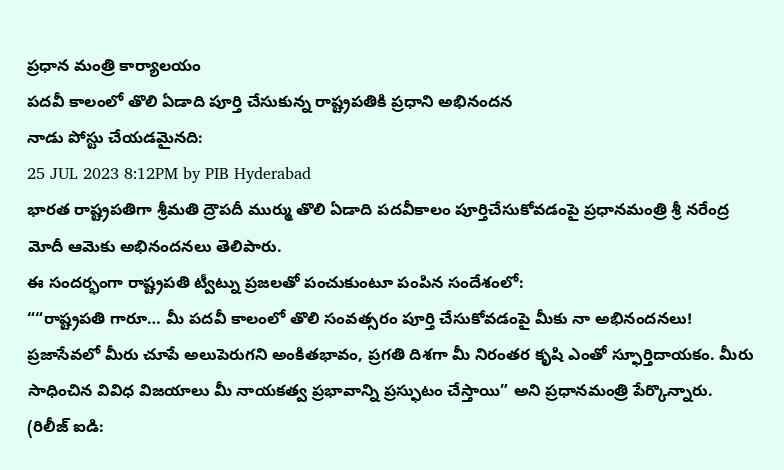ప్రధాన మంత్రి కార్యాలయం
పదవీ కాలంలో తొలి ఏడాది పూర్తి చేసుకున్న రాష్ట్రపతికి ప్రధాని అభినందన
నాడు పోస్టు చేయడమైనది:
25 JUL 2023 8:12PM by PIB Hyderabad
భారత రాష్ట్రపతిగా శ్రీమతి ద్రౌపదీ ముర్ము తొలి ఏడాది పదవీకాలం పూర్తిచేసుకోవడంపై ప్రధానమంత్రి శ్రీ నరేంద్ర మోదీ ఆమెకు అభినందనలు తెలిపారు.
ఈ సందర్భంగా రాష్ట్రపతి ట్వీట్ను ప్రజలతో పంచుకుంటూ పంపిన సందేశంలో:
““రాష్ట్రపతి గారూ… మీ పదవీ కాలంలో తొలి సంవత్సరం పూర్తి చేసుకోవడంపై మీకు నా అభినందనలు! ప్రజాసేవలో మీరు చూపే అలుపెరుగని అంకితభావం, ప్రగతి దిశగా మీ నిరంతర కృషి ఎంతో స్ఫూర్తిదాయకం. మీరు సాధించిన వివిధ విజయాలు మీ నాయకత్వ ప్రభావాన్ని ప్రస్ఫుటం చేస్తాయి” అని ప్రధానమంత్రి పేర్కొన్నారు.
(రిలీజ్ ఐడి: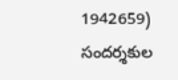1942659)
సందర్శకుల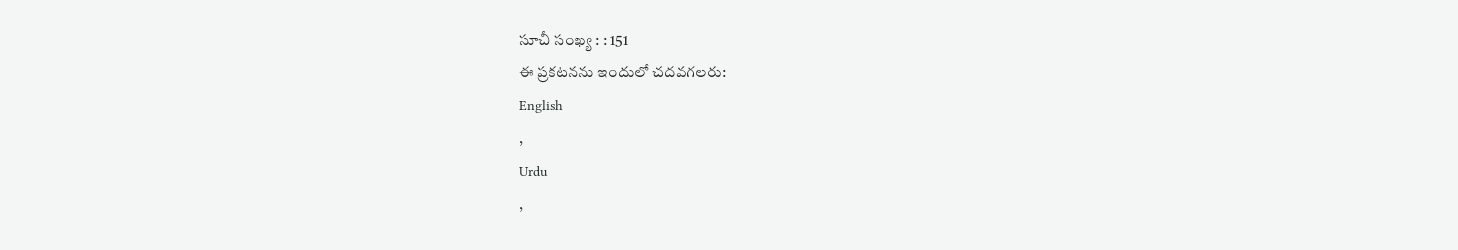సూచీ సంఖ్య : : 151
ఈ ప్రకటనను ఇందులో చదవగలరు:
English
,
Urdu
,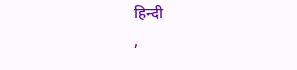हिन्दी
,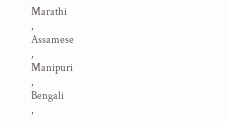Marathi
,
Assamese
,
Manipuri
,
Bengali
,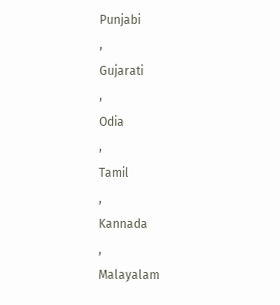Punjabi
,
Gujarati
,
Odia
,
Tamil
,
Kannada
,
Malayalam